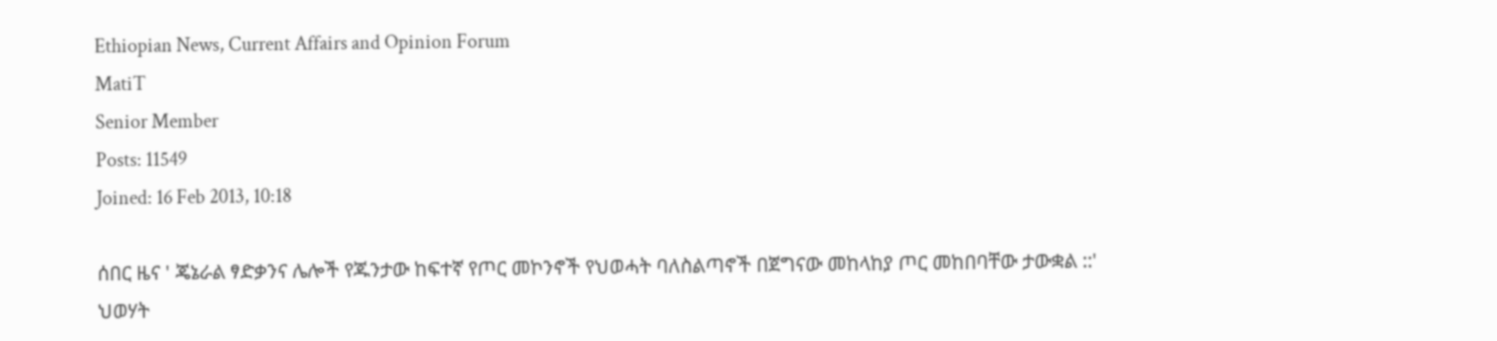Ethiopian News, Current Affairs and Opinion Forum
MatiT
Senior Member
Posts: 11549
Joined: 16 Feb 2013, 10:18

ሰበር ዜና ' ጄኔራል ፃድቃንና ሌሎች የጁንታው ከፍተኛ የጦር መኮንኖች የህወሓት ባለስልጣኖች በጀግናው መከላከያ ጦር መከበባቸው ታውቋል ::' ህወሃት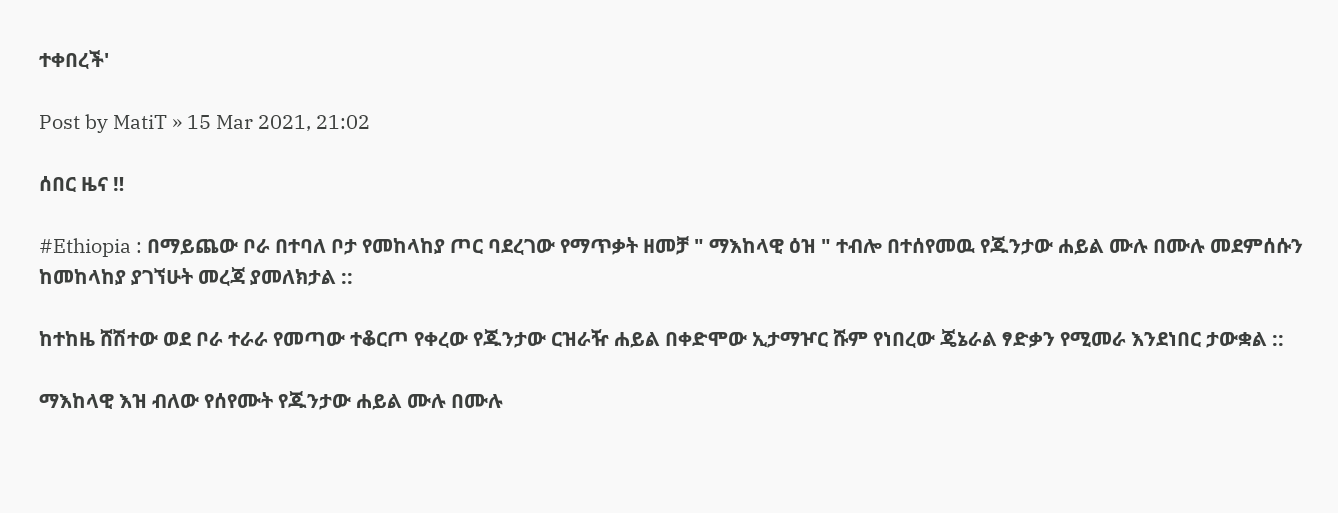ተቀበረች'

Post by MatiT » 15 Mar 2021, 21:02

ሰበር ዜና ‼

#Ethiopia : በማይጨው ቦራ በተባለ ቦታ የመከላከያ ጦር ባደረገው የማጥቃት ዘመቻ " ማእከላዊ ዕዝ " ተብሎ በተሰየመዉ የጁንታው ሐይል ሙሉ በሙሉ መደምሰሱን ከመከላከያ ያገኘሁት መረጃ ያመለክታል ::

ከተከዜ ሸሽተው ወደ ቦራ ተራራ የመጣው ተቆርጦ የቀረው የጁንታው ርዝራዥ ሐይል በቀድሞው ኢታማዦር ሹም የነበረው ጄኔራል ፃድቃን የሚመራ እንደነበር ታውቋል ::

ማእከላዊ እዝ ብለው የሰየሙት የጁንታው ሐይል ሙሉ በሙሉ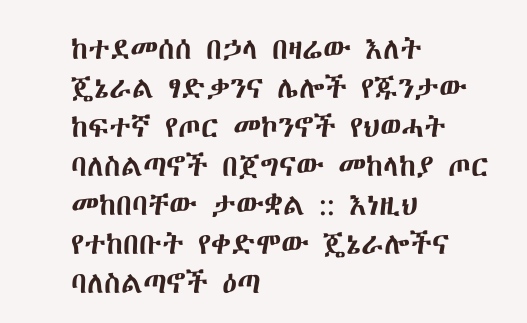ከተደመሰሰ በኃላ በዛሬው እለት ጄኔራል ፃድቃንና ሌሎች የጁንታው ከፍተኛ የጦር መኮንኖች የህወሓት ባለስልጣኖች በጀግናው መከላከያ ጦር መከበባቸው ታውቋል :: እነዚህ የተከበቡት የቀድሞው ጄኔራሎችና ባለስልጣኖች ዕጣ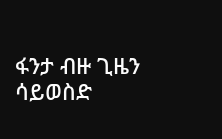ፋንታ ብዙ ጊዜን ሳይወስድ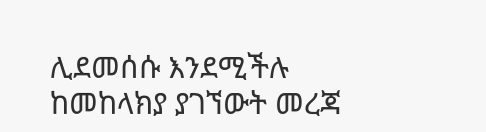ሊደመሰሱ እንደሚችሉ ከመከላክያ ያገኘውት መረጃ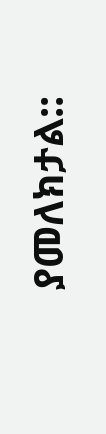ያመለክታል::